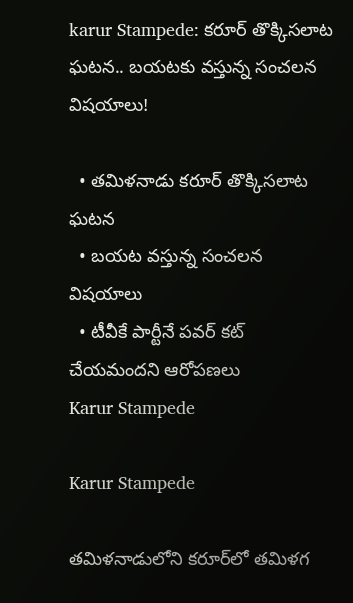karur Stampede: కరూర్ తొక్కిసలాట ఘటన.. బయటకు వస్తున్న సంచలన విషయాలు!

  • తమిళనాడు కరూర్ తొక్కిసలాట ఘటన
  • బయట వస్తున్న సంచలన విషయాలు
  • టీవీకే పార్టీనే పవర్ కట్ చేయమందని ఆరోపణలు
Karur Stampede

Karur Stampede

తమిళనాడులోని కరూర్‌లో తమిళగ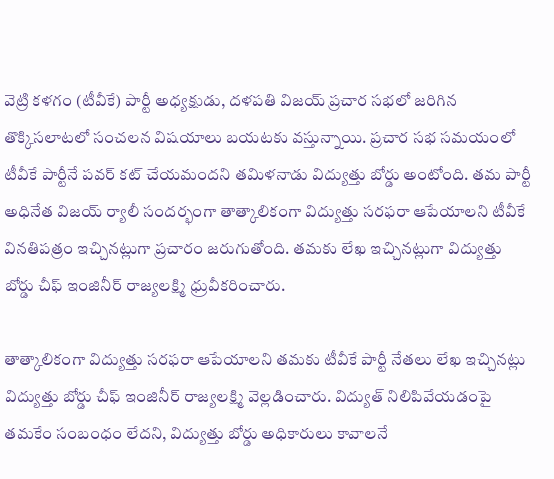వెట్రి కళగం (టీవీకే) పార్టీ అధ్యక్షుడు, దళపతి విజయ్‌ ప్రచార సభలో జరిగిన తొక్కిసలాటలో సంచలన విషయాలు బయటకు వస్తున్నాయి. ప్రచార సభ సమయంలో టీవీకే పార్టీనే పవర్ కట్ చేయమందని తమిళనాడు విద్యుత్తు బోర్డు అంటోంది. తమ పార్టీ అధినేత విజయ్ ర్యాలీ సందర్భంగా తాత్కాలికంగా విద్యుత్తు సరఫరా ఆపేయాలని టీవీకే వినతిపత్రం ఇచ్చినట్లుగా ప్రచారం జరుగుతోంది. తమకు లేఖ ఇచ్చినట్లుగా విద్యుత్తు బోర్డు చీఫ్ ఇంజినీర్ రాజ్యలక్ష్మి ధ్రువీకరించారు.

తాత్కాలికంగా విద్యుత్తు సరఫరా ఆపేయాలని తమకు టీవీకే పార్టీ నేతలు లేఖ ఇచ్చినట్లు విద్యుత్తు బోర్డు చీఫ్ ఇంజినీర్ రాజ్యలక్ష్మి వెల్లడించారు. విద్యుత్ నిలిపివేయడంపై తమకేం సంబంధం లేదని, విద్యుత్తు బోర్డు అధికారులు కావాలనే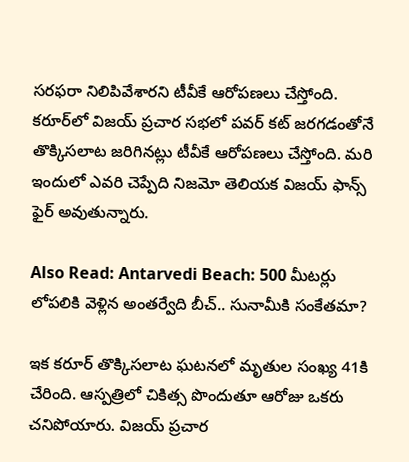సరఫరా నిలిపివేశారని టీవీకే ఆరోపణలు చేస్తోంది. కరూర్‌లో విజయ్ ప్రచార సభలో పవర్ కట్ జరగడంతోనే తొక్కిసలాట జరిగినట్లు టీవీకే ఆరోపణలు చేస్తోంది. మరి ఇందులో ఎవరి చెప్పేది నిజమో తెలియక విజయ్ ఫాన్స్ ఫైర్ అవుతున్నారు.

Also Read: Antarvedi Beach: 500 మీటర్లు లోపలికి వెళ్లిన అంతర్వేది బీచ్.. సునామీకి సంకేతమా?

ఇక కరూర్ తొక్కిసలాట ఘటనలో మృతుల సంఖ్య 41కి చేరింది. ఆస్పత్రిలో చికిత్స పొందుతూ ఆరోజు ఒకరు చనిపోయారు. విజయ్‌ ప్రచార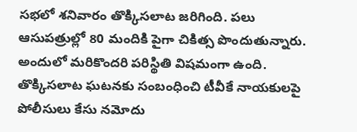సభలో శనివారం తొక్కిసలాట జరిగింది. పలు ఆసుపత్రుల్లో 80 మందికి పైగా చికిత్స పొందుతున్నారు. అందులో మరికొందరి పరిస్థితి విషమంగా ఉంది. తొక్కిసలాట ఘటనకు సంబంధించి టీవీకే నాయకులపై పోలీసులు కేసు నమోదు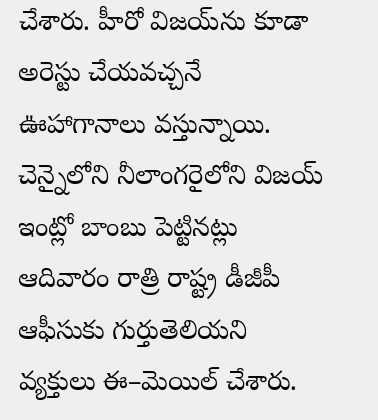చేశారు. హీరో విజయ్‌ను కూడా అరెస్టు చేయవచ్చనే ఊహాగానాలు వస్తున్నాయి. చెన్నైలోని నీలాంగరైలోని విజయ్ ఇంట్లో బాంబు పెట్టినట్లు ఆదివారం రాత్రి రాష్ట్ర డీజీపీ ఆఫీసుకు గుర్తుతెలియని వ్యక్తులు ఈ–మెయిల్ చేశారు.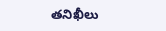తనిఖీలు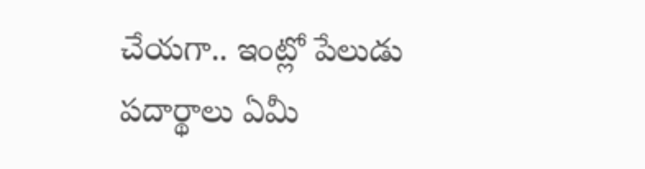చేయగా.. ఇంట్లో పేలుడు పదార్థాలు ఏమీ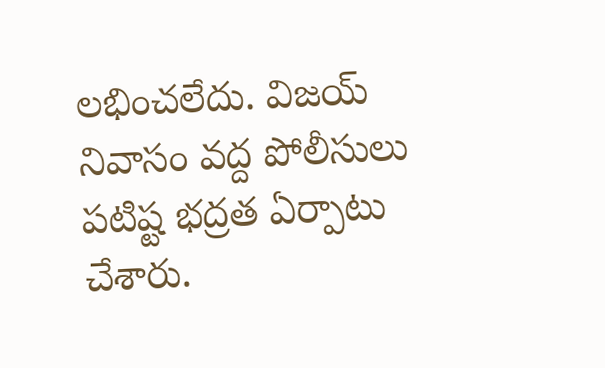లభించలేదు. విజయ్ నివాసం వద్ద పోలీసులు పటిష్ట భద్రత ఏర్పాటు చేశారు.